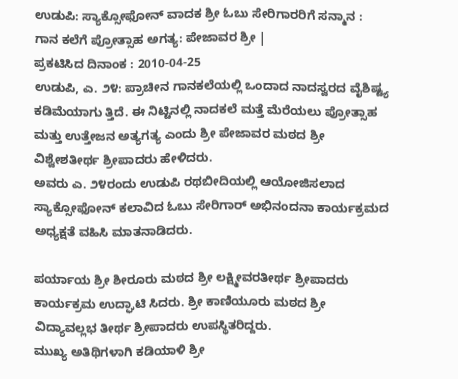ಉಡುಪಿ: ಸ್ಯಾಕ್ಸೋಫೋನ್ ವಾದಕ ಶ್ರೀ ಓಬು ಸೇರಿಗಾರರಿಗೆ ಸನ್ಮಾನ : ಗಾನ ಕಲೆಗೆ ಪ್ರೋತ್ಸಾಹ ಅಗತ್ಯ: ಪೇಜಾವರ ಶ್ರೀ |
ಪ್ರಕಟಿಸಿದ ದಿನಾಂಕ : 2010-04-25
ಉಡುಪಿ, ಎ. ೨೪: ಪ್ರಾಚೀನ ಗಾನಕಲೆಯಲ್ಲಿ ಒಂದಾದ ನಾದಸ್ವರದ ವೈಶಿಷ್ಟ್ಯ ಕಡಿಮೆಯಾಗು ತ್ತಿದೆ. ಈ ನಿಟ್ಟಿನಲ್ಲಿ ನಾದಕಲೆ ಮತ್ತೆ ಮೆರೆಯಲು ಪ್ರೋತ್ಸಾಹ ಮತ್ತು ಉತ್ತೇಜನ ಅತ್ಯಗತ್ಯ ಎಂದು ಶ್ರೀ ಪೇಜಾವರ ಮಠದ ಶ್ರೀ ವಿಶ್ವೇಶತೀರ್ಥ ಶ್ರೀಪಾದರು ಹೇಳಿದರು.
ಅವರು ಎ. ೨೪ರಂದು ಉಡುಪಿ ರಥಬೀದಿಯಲ್ಲಿ ಆಯೋಜಿಸಲಾದ ಸ್ಯಾಕ್ಸೋಫೋನ್ ಕಲಾವಿದ ಓಬು ಸೇರಿಗಾರ್ ಅಭಿನಂದನಾ ಕಾರ್ಯಕ್ರಮದ ಅಧ್ಯಕ್ಷತೆ ವಹಿಸಿ ಮಾತನಾಡಿದರು.

ಪರ್ಯಾಯ ಶ್ರೀ ಶೀರೂರು ಮಠದ ಶ್ರೀ ಲಕ್ಷ್ಮೀವರತೀರ್ಥ ಶ್ರೀಪಾದರು ಕಾರ್ಯಕ್ರಮ ಉದ್ಘಾಟಿ ಸಿದರು. ಶ್ರೀ ಕಾಣಿಯೂರು ಮಠದ ಶ್ರೀ ವಿದ್ಯಾವಲ್ಲಭ ತೀರ್ಥ ಶ್ರೀಪಾದರು ಉಪಸ್ಥಿತರಿದ್ದರು.
ಮುಖ್ಯ ಅತಿಥಿಗಳಾಗಿ ಕಡಿಯಾಳಿ ಶ್ರೀ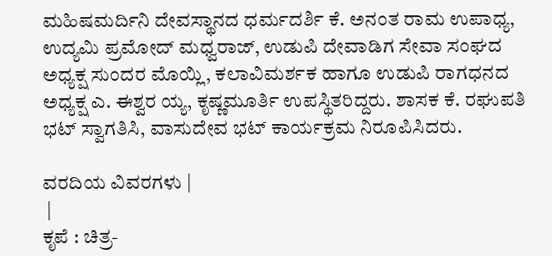ಮಹಿಷಮರ್ದಿನಿ ದೇವಸ್ಥಾನದ ಧರ್ಮದರ್ಶಿ ಕೆ. ಅನಂತ ರಾಮ ಉಪಾಧ್ಯ, ಉದ್ಯಮಿ ಪ್ರಮೋದ್ ಮಧ್ವರಾಜ್, ಉಡುಪಿ ದೇವಾಡಿಗ ಸೇವಾ ಸಂಘದ ಅಧ್ಯಕ್ಷ ಸುಂದರ ಮೊಯ್ಲಿ, ಕಲಾವಿಮರ್ಶಕ ಹಾಗೂ ಉಡುಪಿ ರಾಗಧನದ ಅಧ್ಯಕ್ಷ ಎ. ಈಶ್ವರ ಯ್ಯ, ಕೃಷ್ಣಮೂರ್ತಿ ಉಪಸ್ಥಿತರಿದ್ದರು. ಶಾಸಕ ಕೆ. ರಘುಪತಿ ಭಟ್ ಸ್ವಾಗತಿಸಿ, ವಾಸುದೇವ ಭಟ್ ಕಾರ್ಯಕ್ರಮ ನಿರೂಪಿಸಿದರು.

ವರದಿಯ ವಿವರಗಳು |
 |
ಕೃಪೆ : ಚಿತ್ರ-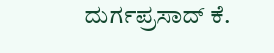ದುರ್ಗಪ್ರಸಾದ್ ಕೆ.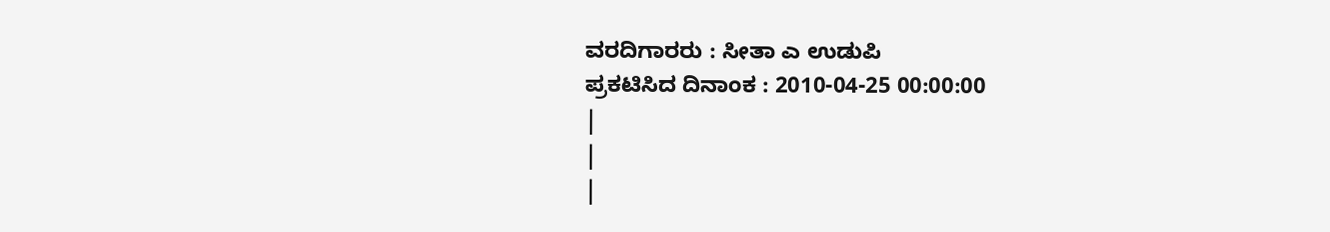ವರದಿಗಾರರು : ಸೀತಾ ಎ ಉಡುಪಿ
ಪ್ರಕಟಿಸಿದ ದಿನಾಂಕ : 2010-04-25 00:00:00
|
|
|